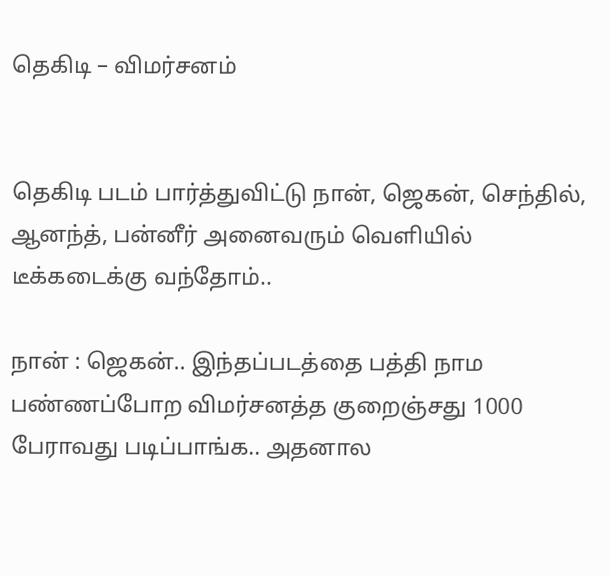தெகிடி – விமர்சனம்


தெகிடி படம் பார்த்துவிட்டு நான், ஜெகன், செந்தில், ஆனந்த், பன்னீர் அனைவரும் வெளியில் டீக்கடைக்கு வந்தோம்..

நான் : ஜெகன்.. இந்தப்படத்தை பத்தி நாம பண்ணப்போற விமர்சனத்த குறைஞ்சது 1000 பேராவது படிப்பாங்க.. அதனால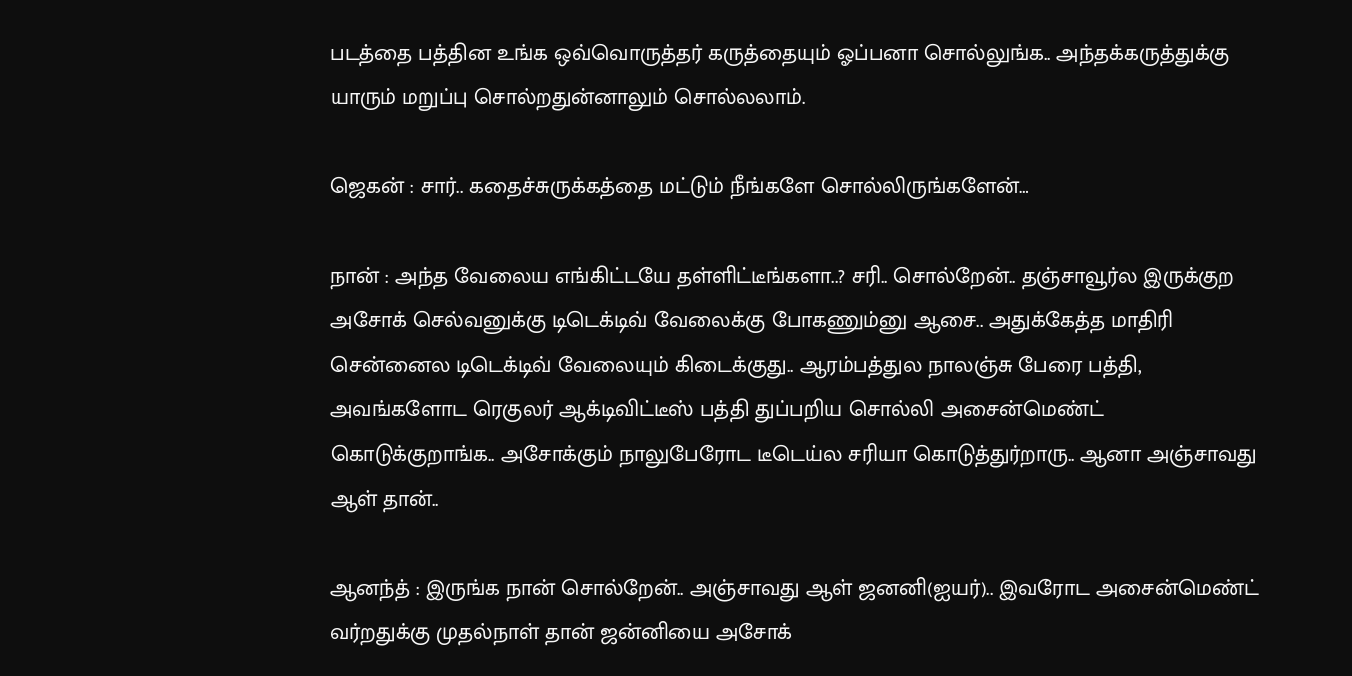படத்தை பத்தின உங்க ஒவ்வொருத்தர் கருத்தையும் ஓப்பனா சொல்லுங்க.. அந்தக்கருத்துக்கு யாரும் மறுப்பு சொல்றதுன்னாலும் சொல்லலாம்.

ஜெகன் : சார்.. கதைச்சுருக்கத்தை மட்டும் நீங்களே சொல்லிருங்களேன்…

நான் : அந்த வேலைய எங்கிட்டயே தள்ளிட்டீங்களா..? சரி.. சொல்றேன்.. தஞ்சாவூர்ல இருக்குற அசோக் செல்வனுக்கு டிடெக்டிவ் வேலைக்கு போகணும்னு ஆசை.. அதுக்கேத்த மாதிரி சென்னைல டிடெக்டிவ் வேலையும் கிடைக்குது.. ஆரம்பத்துல நாலஞ்சு பேரை பத்தி, அவங்களோட ரெகுலர் ஆக்டிவிட்டீஸ் பத்தி துப்பறிய சொல்லி அசைன்மெண்ட் கொடுக்குறாங்க.. அசோக்கும் நாலுபேரோட டீடெய்ல சரியா கொடுத்துர்றாரு.. ஆனா அஞ்சாவது ஆள் தான்..

ஆனந்த் : இருங்க நான் சொல்றேன்.. அஞ்சாவது ஆள் ஜனனி(ஐயர்).. இவரோட அசைன்மெண்ட் வர்றதுக்கு முதல்நாள் தான் ஜன்னியை அசோக்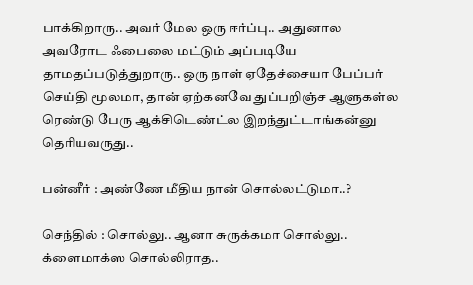பாக்கிறாரு.. அவர் மேல ஒரு ஈர்ப்பு.. அதுனால அவரோட ஃபைலை மட்டும் அப்படியே தாமதப்படுத்துறாரு.. ஒரு நாள் ஏதேச்சையா பேப்பர் செய்தி மூலமா, தான் ஏற்கனவே துப்பறிஞ்ச ஆளுகள்ல ரெண்டு பேரு ஆக்சிடெண்ட்ல இறந்துட்டாங்கன்னு தெரியவருது..

பன்னீர் : அண்ணே மீதிய நான் சொல்லட்டுமா..?

செந்தில் : சொல்லு.. ஆனா சுருக்கமா சொல்லு.. க்ளைமாக்ஸ சொல்லிராத..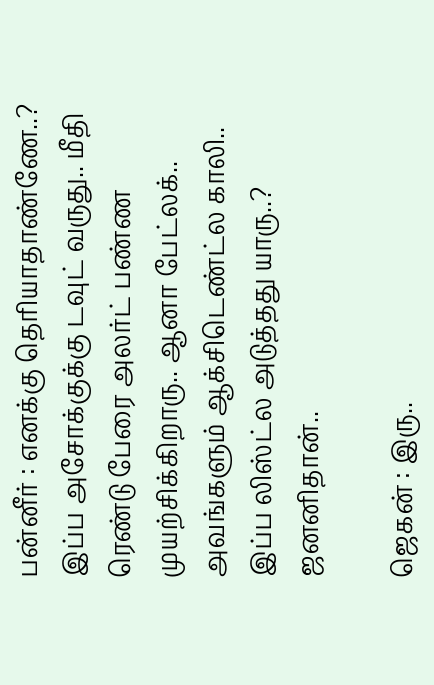பன்னீர் : எனக்கு தெரியாதாண்ணே..? இப்ப அசோக்குக்கு டவுட் வருது.. மீதி ரெண்டு பேரை அலர்ட் பண்ண முயற்சிக்கிறாரு.. ஆனா பேட்லக்.. அவங்களும் ஆக்சிடெண்ட்ல காலி.. இப்ப லிஸ்ட்ல அடுத்தது யாரு..? ஜனனிதான்..

ஜெகன் : இரு..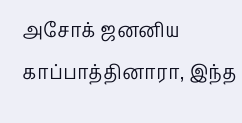அசோக் ஜனனிய காப்பாத்தினாரா, இந்த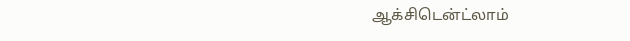ஆக்சிடென்ட்லாம்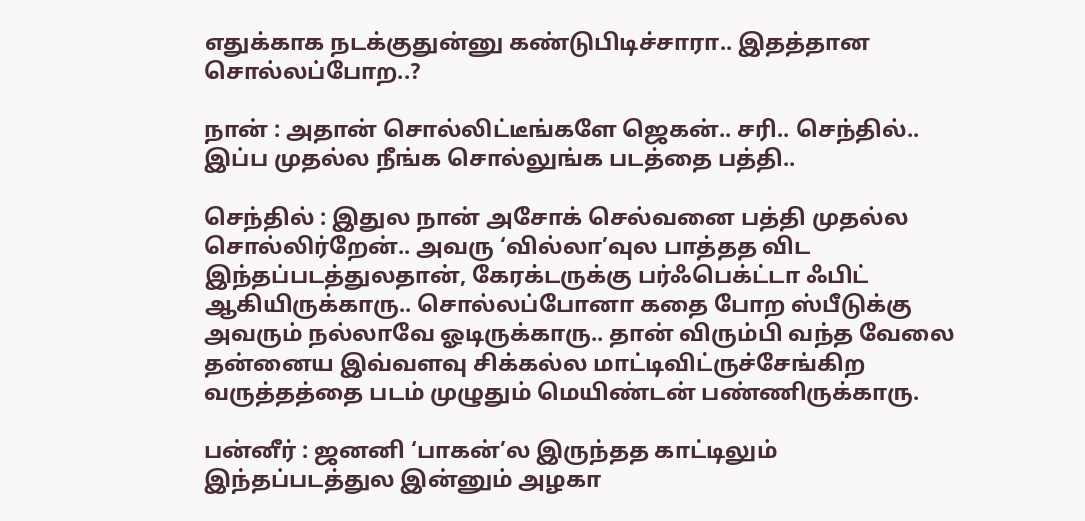எதுக்காக நடக்குதுன்னு கண்டுபிடிச்சாரா.. இதத்தான சொல்லப்போற..?

நான் : அதான் சொல்லிட்டீங்களே ஜெகன்.. சரி.. செந்தில்.. இப்ப முதல்ல நீங்க சொல்லுங்க படத்தை பத்தி..

செந்தில் : இதுல நான் அசோக் செல்வனை பத்தி முதல்ல சொல்லிர்றேன்.. அவரு ‘வில்லா’வுல பாத்தத விட இந்தப்படத்துலதான், கேரக்டருக்கு பர்ஃபெக்ட்டா ஃபிட் ஆகியிருக்காரு.. சொல்லப்போனா கதை போற ஸ்பீடுக்கு அவரும் நல்லாவே ஓடிருக்காரு.. தான் விரும்பி வந்த வேலை தன்னைய இவ்வளவு சிக்கல்ல மாட்டிவிட்ருச்சேங்கிற வருத்தத்தை படம் முழுதும் மெயிண்டன் பண்ணிருக்காரு.

பன்னீர் : ஜனனி ‘பாகன்’ல இருந்தத காட்டிலும் இந்தப்படத்துல இன்னும் அழகா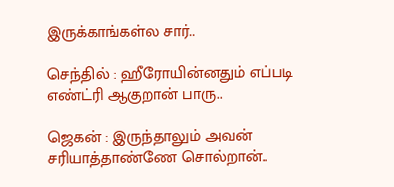இருக்காங்கள்ல சார்..

செந்தில் : ஹீரோயின்னதும் எப்படி எண்ட்ரி ஆகுறான் பாரு..

ஜெகன் : இருந்தாலும் அவன் சரியாத்தாண்ணே சொல்றான்..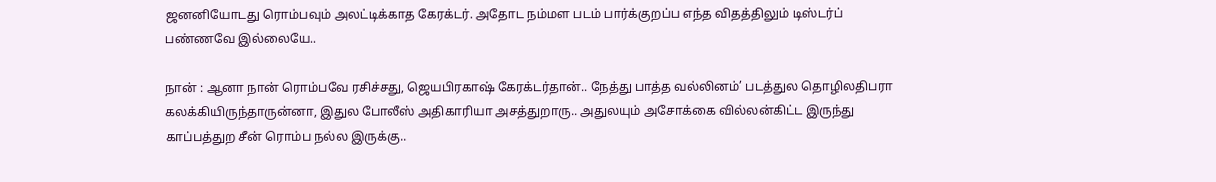ஜனனியோடது ரொம்பவும் அலட்டிக்காத கேரக்டர். அதோட நம்மள படம் பார்க்குறப்ப எந்த விதத்திலும் டிஸ்டர்ப் பண்ணவே இல்லையே..

நான் : ஆனா நான் ரொம்பவே ரசிச்சது, ஜெயபிரகாஷ் கேரக்டர்தான்.. நேத்து பாத்த வல்லினம்’ படத்துல தொழிலதிபரா கலக்கியிருந்தாருன்னா, இதுல போலீஸ் அதிகாரியா அசத்துறாரு.. அதுலயும் அசோக்கை வில்லன்கிட்ட இருந்து காப்பத்துற சீன் ரொம்ப நல்ல இருக்கு..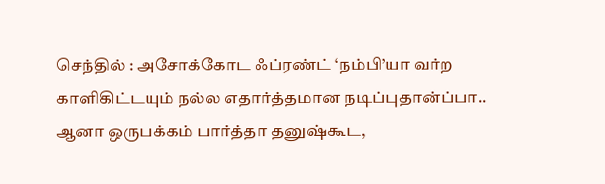செந்தில் : அசோக்கோட ஃப்ரண்ட் ‘நம்பி’யா வர்ற காளிகிட்டயும் நல்ல எதார்த்தமான நடிப்புதான்ப்பா.. ஆனா ஒருபக்கம் பார்த்தா தனுஷ்கூட,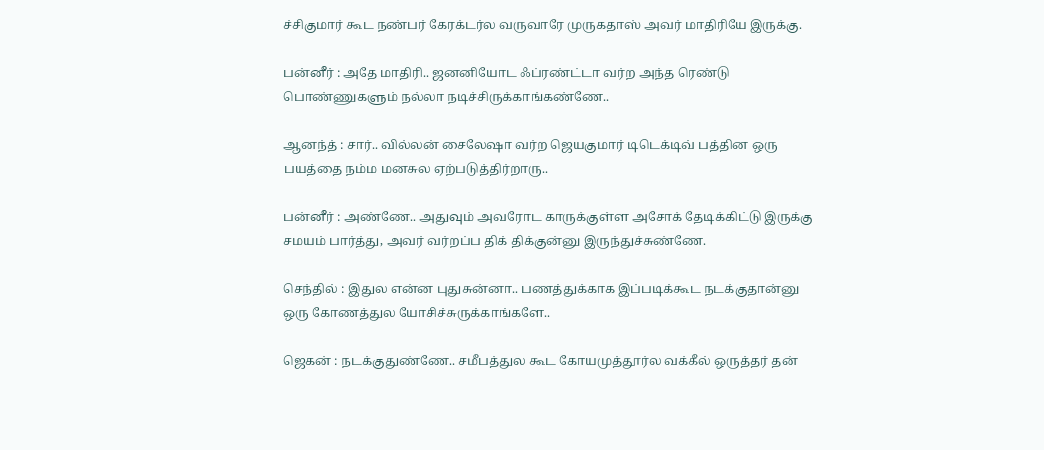ச்சிகுமார் கூட நண்பர் கேரக்டர்ல வருவாரே முருகதாஸ் அவர் மாதிரியே இருக்கு.

பன்னீர் : அதே மாதிரி.. ஜனனியோட ஃப்ரண்ட்டா வர்ற அந்த ரெண்டு பொண்ணுகளும் நல்லா நடிச்சிருக்காங்கண்ணே..

ஆனந்த் : சார்.. வில்லன் சைலேஷா வர்ற ஜெயகுமார் டிடெக்டிவ் பத்தின ஒரு பயத்தை நம்ம மனசுல ஏற்படுத்திர்றாரு..

பன்னீர் : அண்ணே.. அதுவும் அவரோட காருக்குள்ள அசோக் தேடிக்கிட்டு இருக்கு சமயம் பார்த்து, அவர் வர்றப்ப திக் திக்குன்னு இருந்துச்சுண்ணே.

செந்தில் : இதுல என்ன புதுசுன்னா.. பணத்துக்காக இப்படிக்கூட நடக்குதான்னு ஒரு கோணத்துல யோசிச்சுருக்காங்களே..

ஜெகன் : நடக்குதுண்ணே.. சமீபத்துல கூட கோயமுத்தூர்ல வக்கீல் ஒருத்தர் தன்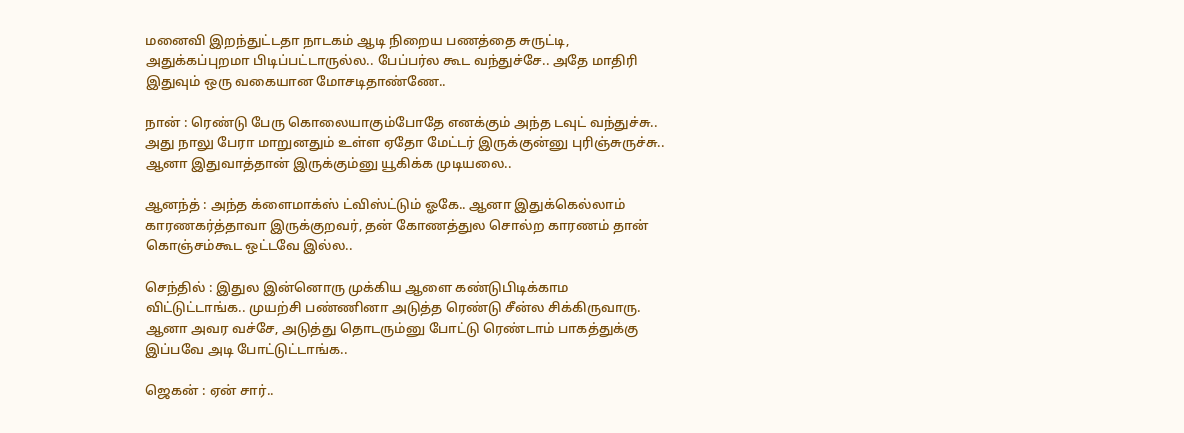மனைவி இறந்துட்டதா நாடகம் ஆடி நிறைய பணத்தை சுருட்டி, அதுக்கப்புறமா பிடிப்பட்டாருல்ல.. பேப்பர்ல கூட வந்துச்சே.. அதே மாதிரி இதுவும் ஒரு வகையான மோசடிதாண்ணே..

நான் : ரெண்டு பேரு கொலையாகும்போதே எனக்கும் அந்த டவுட் வந்துச்சு.. அது நாலு பேரா மாறுனதும் உள்ள ஏதோ மேட்டர் இருக்குன்னு புரிஞ்சுருச்சு.. ஆனா இதுவாத்தான் இருக்கும்னு யூகிக்க முடியலை..

ஆனந்த் : அந்த க்ளைமாக்ஸ் ட்விஸ்ட்டும் ஓகே.. ஆனா இதுக்கெல்லாம் காரணகர்த்தாவா இருக்குறவர், தன் கோணத்துல சொல்ற காரணம் தான் கொஞ்சம்கூட ஒட்டவே இல்ல..

செந்தில் : இதுல இன்னொரு முக்கிய ஆளை கண்டுபிடிக்காம விட்டுட்டாங்க.. முயற்சி பண்ணினா அடுத்த ரெண்டு சீன்ல சிக்கிருவாரு. ஆனா அவர வச்சே, அடுத்து தொடரும்னு போட்டு ரெண்டாம் பாகத்துக்கு இப்பவே அடி போட்டுட்டாங்க..

ஜெகன் : ஏன் சார்..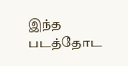இந்த படத்தோட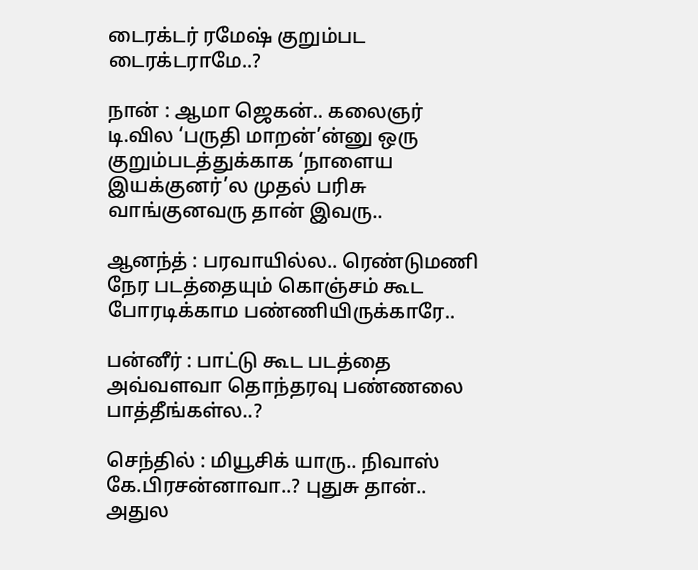டைரக்டர் ரமேஷ் குறும்பட டைரக்டராமே..?

நான் : ஆமா ஜெகன்.. கலைஞர் டி.வில ‘பருதி மாறன்’ன்னு ஒரு குறும்படத்துக்காக ‘நாளைய இயக்குனர்’ல முதல் பரிசு வாங்குனவரு தான் இவரு..

ஆனந்த் : பரவாயில்ல.. ரெண்டுமணி நேர படத்தையும் கொஞ்சம் கூட போரடிக்காம பண்ணியிருக்காரே..

பன்னீர் : பாட்டு கூட படத்தை அவ்வளவா தொந்தரவு பண்ணலை பாத்தீங்கள்ல..?

செந்தில் : மியூசிக் யாரு.. நிவாஸ் கே.பிரசன்னாவா..? புதுசு தான்.. அதுல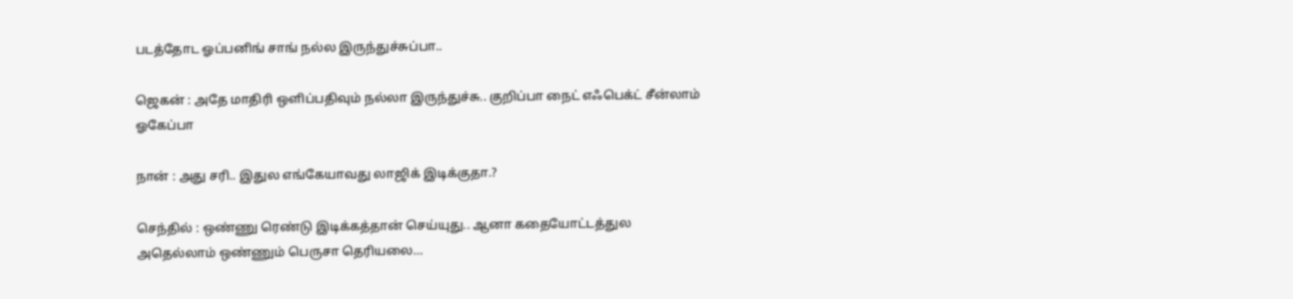படத்தோட ஓப்பனிங் சாங் நல்ல இருந்துச்சுப்பா..

ஜெகன் : அதே மாதிரி ஒளிப்பதிவும் நல்லா இருந்துச்சு.. குறிப்பா நைட் எஃபெக்ட் சீன்லாம் ஓகேப்பா

நான் : அது சரி.. இதுல எங்கேயாவது லாஜிக் இடிக்குதா.?

செந்தில் : ஒண்ணு ரெண்டு இடிக்கத்தான் செய்யுது.. ஆனா கதையோட்டத்துல அதெல்லாம் ஒண்ணும் பெருசா தெரியலை…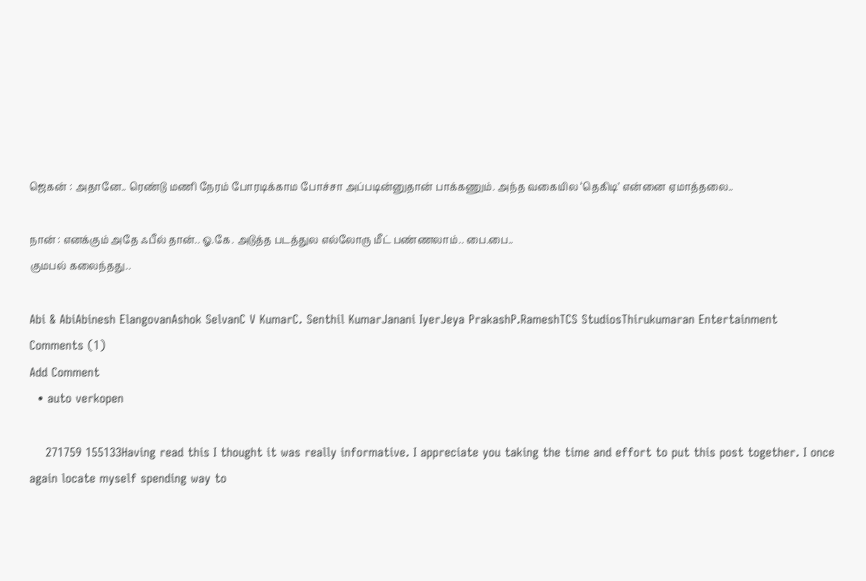ஜெகன் : அதானே.. ரெண்டு மணி நேரம் போரடிக்காம போச்சா அப்படின்னுதான் பாக்கணும். அந்த வகையில ‘தெகிடி’ என்னை ஏமாத்தலை..

நான் : எனக்கும் அதே ஃபீல் தான்.. ஓ.கே. அடுத்த படத்துல எல்லோரு மீட் பண்ணலாம்.. பை.பை..
குமபல் கலைந்தது..

Abi & AbiAbinesh ElangovanAshok SelvanC V KumarC. Senthil KumarJanani IyerJeya PrakashP.RameshTCS StudiosThirukumaran Entertainment
Comments (1)
Add Comment
  • auto verkopen

    271759 155133Having read this I thought it was really informative. I appreciate you taking the time and effort to put this post together. I once again locate myself spending way to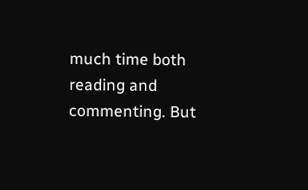much time both reading and commenting. But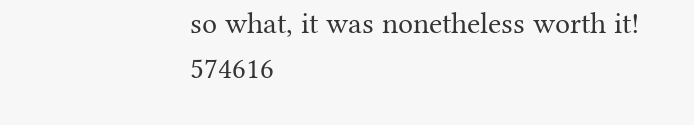so what, it was nonetheless worth it! 574616